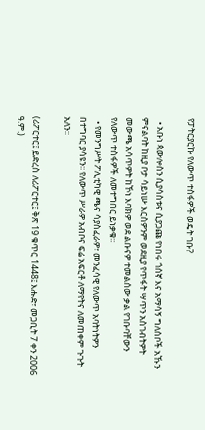የፓትርያርኩ የለውጥ ተስፋዎች ወዴት ገቡ?

  • አቡነ ጳውሎስን ሲያሳስቱና ሲያጋጩ የነበሩ ጎሰኛ እና አማሳኝ ግለሰቦች አኹን ምናልባት ከዚያ ቦታ ሳይነሡ እርስዎንም ወደዚያ የጥፋት ሣጥን አስገብትዎት መውጫ አሳጥዎት ከኾነ እባክዎ ወደ ልቡናዎ ተመልሰው ቃል የገቡባቸውን የለውጥ ተስፋዎች ለመተግበር ይነቃቁ፡፡
  • የመንግሥት ፖሊቲካዊ ጫና ሳያስፈራዎ፣ መንፈሳዊ የለውጥ አባትነትዎን በተግባር ያሳዩን፡፡ የለውጥ ሥራዎ አብቦና ፍሬ አፍርቶ ለማየትና ለመጠቀም ጉጉት አለን፡፡

(ሪፖርተር፤ ይድረስ ለሪፖርተር፤ ቅጽ 19 ቁጥር 1448፤ እሑድ፣ መጋቢት 7 ቀን 2006 ዓ.ም.)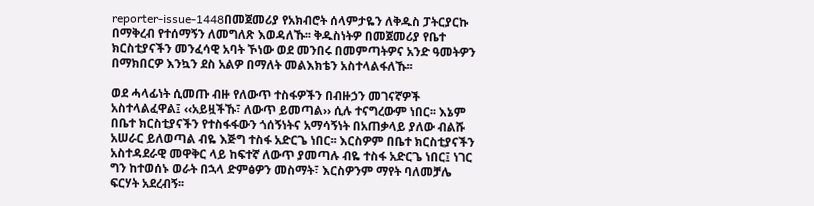reporter-issue-1448በመጀመሪያ የአክብሮት ሰላምታዬን ለቅዱስ ፓትርያርኩ በማቅረብ የተሰማኝን ለመግለጽ እወዳለኹ፡፡ ቅዱስነትዎ በመጀመሪያ የቤተ ክርስቲያናችን መንፈሳዊ አባት ኾነው ወደ መንበሩ በመምጣትዎና አንድ ዓመትዎን በማክበርዎ እንኳን ደስ አልዎ በማለት መልእክቴን አስተላልፋለኹ፡፡

ወደ ሓላፊነት ሲመጡ ብዙ የለውጥ ተስፋዎችን በብዙኃን መገናኛዎች አስተላልፈዋል፤ ‹‹አይዟችኹ፣ ለውጥ ይመጣል›› ሲሉ ተናግረውም ነበር፡፡ እኔም በቤተ ክርስቲያናችን የተስፋፋውን ጎሰኝነትና አማሳኝነት በአጠቃላይ ያለው ብልሹ አሠራር ይለወጣል ብዬ እጅግ ተስፋ አድርጌ ነበር፡፡ እርስዎም በቤተ ክርስቲያናችን አስተዳደራዊ መዋቅር ላይ ከፍተኛ ለውጥ ያመጣሉ ብዬ ተስፋ አድርጌ ነበር፤ ነገር ግን ከተወሰኑ ወራት በኋላ ድምፅዎን መስማት፣ እርስዎንም ማየት ባለመቻሌ ፍርሃት አደረብኝ፡፡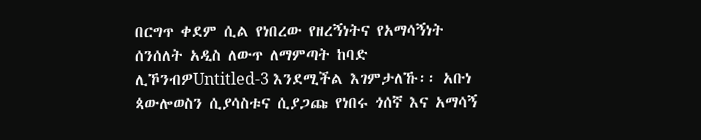በርግጥ ቀደም ሲል የነበረው የዘረኝነትና የአማሳኝነት ሰንሰለት አዲስ ለውጥ ለማምጣት ከባድ ሊኾንብዎUntitled-3 እንደሚችል እገምታለኹ፡፡ አቡነ ጳውሎወስን ሲያሳስቱና ሲያጋጩ የነበሩ ጎሰኛ እና አማሳኝ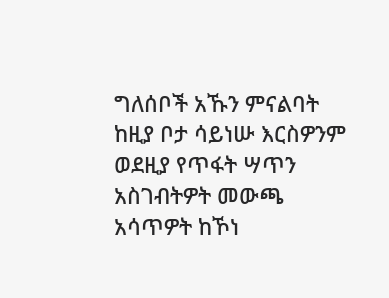ግለሰቦች አኹን ምናልባት ከዚያ ቦታ ሳይነሡ እርስዎንም ወደዚያ የጥፋት ሣጥን አስገብትዎት መውጫ አሳጥዎት ከኾነ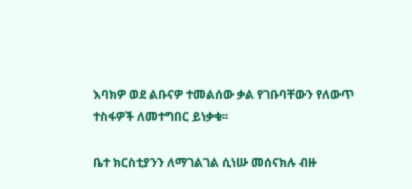እባክዎ ወደ ልቡናዎ ተመልሰው ቃል የገቡባቸውን የለውጥ ተስፋዎች ለመተግበር ይነቃቁ፡፡

ቤተ ክርስቲያንን ለማገልገል ሲነሡ መሰናክሉ ብዙ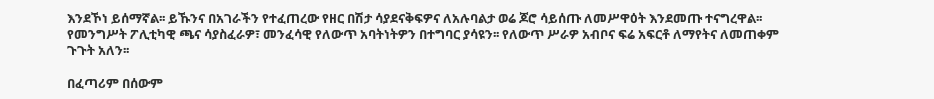እንደኾነ ይሰማኛል፡፡ ይኹንና በአገራችን የተፈጠረው የዘር በሽታ ሳያደናቅፍዎና ለአሉባልታ ወሬ ጆሮ ሳይሰጡ ለመሥዋዕት እንደመጡ ተናግረዋል፡፡ የመንግሥት ፖሊቲካዊ ጫና ሳያስፈራዎ፣ መንፈሳዊ የለውጥ አባትነትዎን በተግባር ያሳዩን፡፡ የለውጥ ሥራዎ አብቦና ፍሬ አፍርቶ ለማየትና ለመጠቀም ጉጉት አለን፡፡

በፈጣሪም በሰውም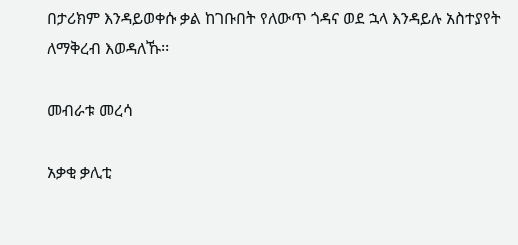በታሪክም እንዳይወቀሱ ቃል ከገቡበት የለውጥ ጎዳና ወደ ኋላ እንዳይሉ አስተያየት ለማቅረብ እወዳለኹ፡፡

መብራቱ መረሳ

አቃቂ ቃሊቲ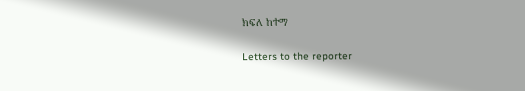ክፍለ ከተማ

Letters to the reporter